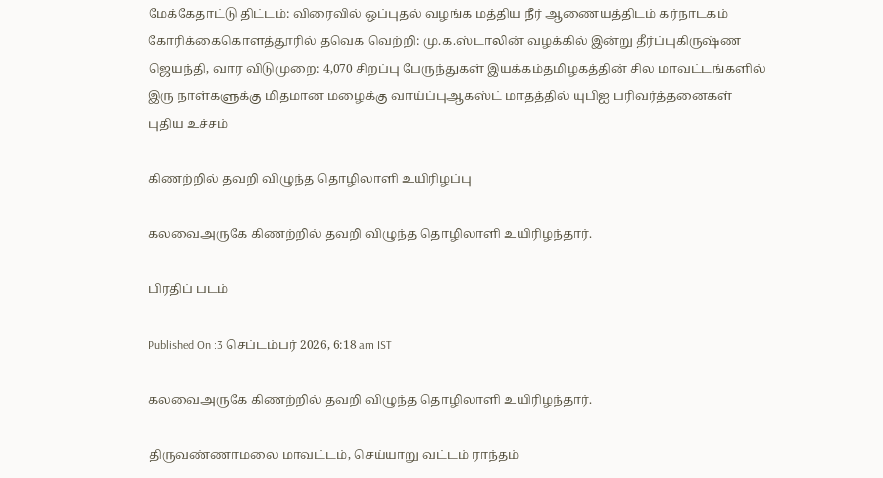மேக்கேதாட்டு திட்டம்: விரைவில் ஒப்புதல் வழங்க மத்திய நீர் ஆணையத்திடம் கர்நாடகம் கோரிக்கைகொளத்தூரில் தவெக வெற்றி: மு.க.ஸ்டாலின் வழக்கில் இன்று தீர்ப்புகிருஷ்ண ஜெயந்தி, வார விடுமுறை: 4,070 சிறப்பு பேருந்துகள் இயக்கம்தமிழகத்தின் சில மாவட்டங்களில் இரு நாள்களுக்கு மிதமான மழைக்கு வாய்ப்புஆகஸ்ட் மாதத்தில் யுபிஐ பரிவர்த்தனைகள் புதிய உச்சம்

கிணற்றில் தவறி விழுந்த தொழிலாளி உயிரிழப்பு

கலவைஅருகே கிணற்றில் தவறி விழுந்த தொழிலாளி உயிரிழந்தார்.

பிரதிப் படம்

Published On :3 செப்டம்பர் 2026, 6:18 am IST

கலவைஅருகே கிணற்றில் தவறி விழுந்த தொழிலாளி உயிரிழந்தார்.

திருவண்ணாமலை மாவட்டம், செய்யாறு வட்டம் ராந்தம்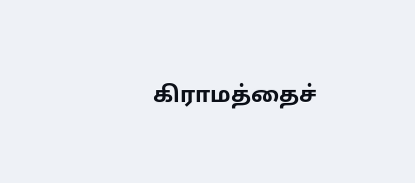கிராமத்தைச்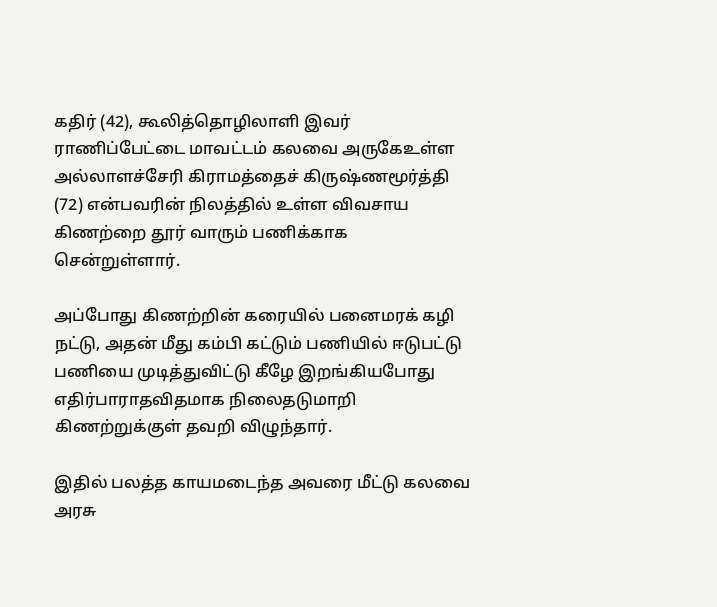கதிர் (42), கூலித்தொழிலாளி இவர் ராணிப்பேட்டை மாவட்டம் கலவை அருகேஉள்ள அல்லாளச்சேரி கிராமத்தைச் கிருஷ்ணமூர்த்தி (72) என்பவரின் நிலத்தில் உள்ள விவசாய கிணற்றை தூர் வாரும் பணிக்காக சென்றுள்ளார்.

அப்போது கிணற்றின் கரையில் பனைமரக் கழி நட்டு, அதன் மீது கம்பி கட்டும் பணியில் ஈடுபட்டு பணியை முடித்துவிட்டு கீழே இறங்கியபோது எதிர்பாராதவிதமாக நிலைதடுமாறி கிணற்றுக்குள் தவறி விழுந்தார்.

இதில் பலத்த காயமடைந்த அவரை மீட்டு கலவை அரசு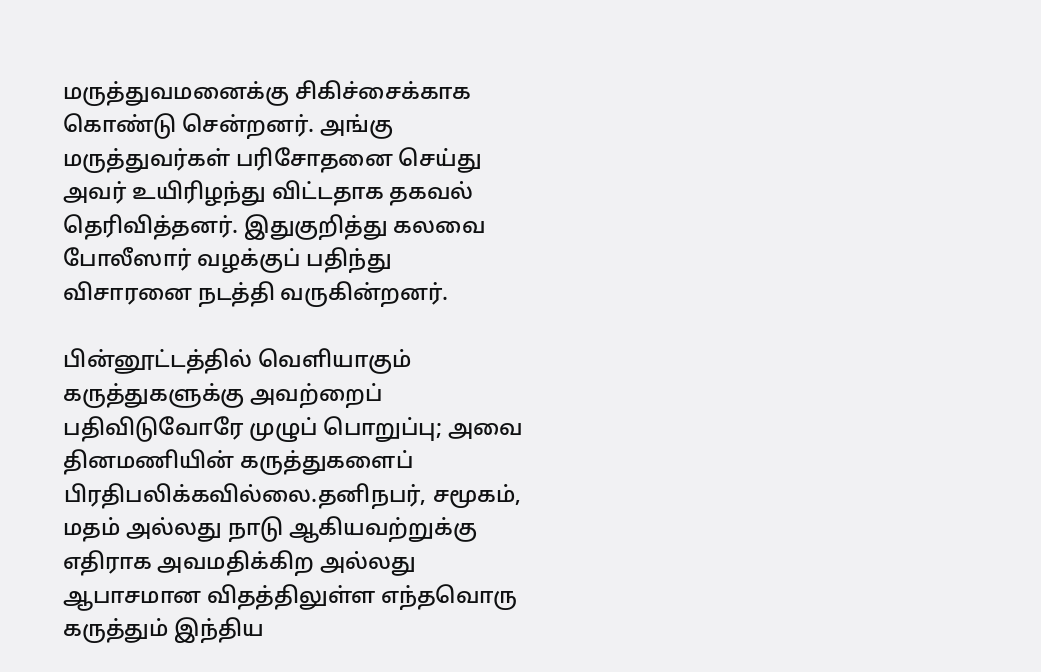மருத்துவமனைக்கு சிகிச்சைக்காக கொண்டு சென்றனர். அங்கு மருத்துவர்கள் பரிசோதனை செய்து அவர் உயிரிழந்து விட்டதாக தகவல் தெரிவித்தனர். இதுகுறித்து கலவை போலீஸார் வழக்குப் பதிந்து விசாரனை நடத்தி வருகின்றனர்.

பின்னூட்டத்தில் வெளியாகும் கருத்துகளுக்கு அவற்றைப் பதிவிடுவோரே முழுப் பொறுப்பு; அவை தினமணியின் கருத்துகளைப் பிரதிபலிக்கவில்லை.தனிநபர், சமூகம், மதம் அல்லது நாடு ஆகியவற்றுக்கு எதிராக அவமதிக்கிற அல்லது ஆபாசமான விதத்திலுள்ள எந்தவொரு கருத்தும் இந்திய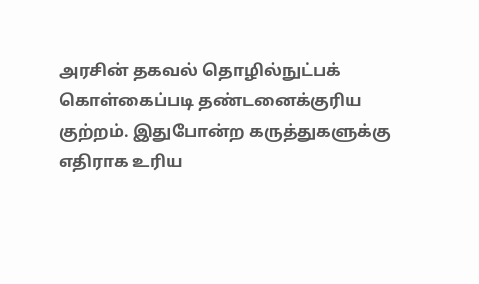அரசின் தகவல் தொழில்நுட்பக் கொள்கைப்படி தண்டனைக்குரிய குற்றம். இதுபோன்ற கருத்துகளுக்கு எதிராக உரிய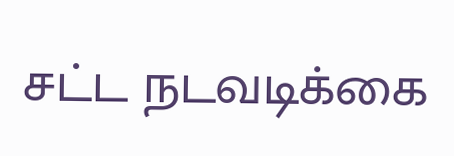சட்ட நடவடிக்கை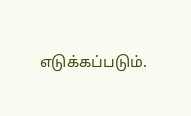எடுக்கப்படும்.